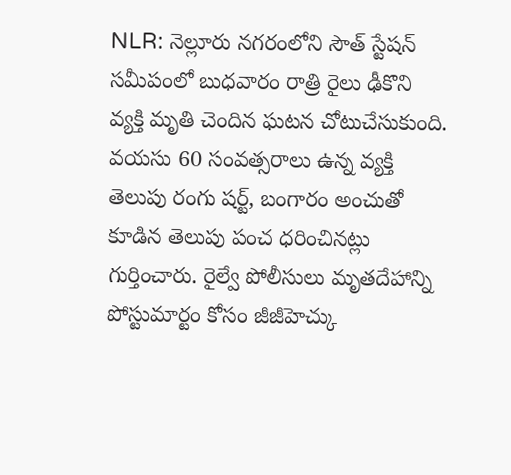NLR: నెల్లూరు నగరంలోని సౌత్ స్టేషన్ సమీపంలో బుధవారం రాత్రి రైలు ఢీకొని వ్యక్తి మృతి చెందిన ఘటన చోటుచేసుకుంది. వయసు 60 సంవత్సరాలు ఉన్న వ్యక్తి తెలుపు రంగు షర్ట్, బంగారం అంచుతో కూడిన తెలుపు పంచ ధరించినట్లు గుర్తించారు. రైల్వే పోలీసులు మృతదేహాన్ని పోస్టుమార్టం కోసం జీజీహెచ్కు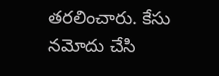తరలించారు. కేసు నమోదు చేసి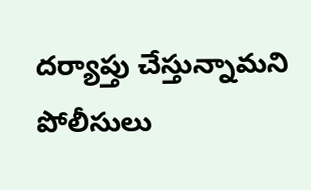దర్యాప్తు చేస్తున్నామని పోలీసులు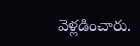వెళ్లడించారు.